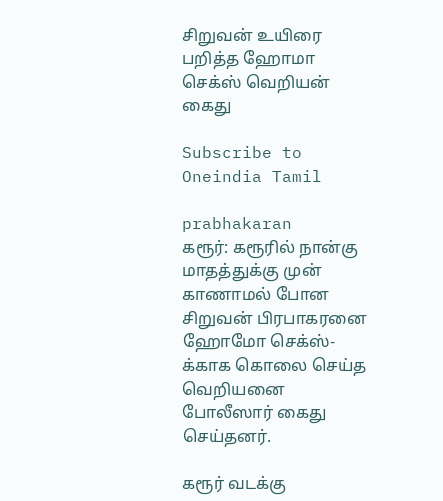சிறுவன் உயிரை பறித்த ஹோமா செக்ஸ் வெறியன் கைது

Subscribe to Oneindia Tamil

prabhakaran
கரூர்: கரூரில் நான்கு மாதத்துக்கு முன் காணாமல் போன சிறுவன் பிரபாகரனை ஹோமோ செக்ஸ்-க்காக கொலை செய்த வெறியனை போலீஸார் கைது செய்தனர்.

கரூர் வடக்கு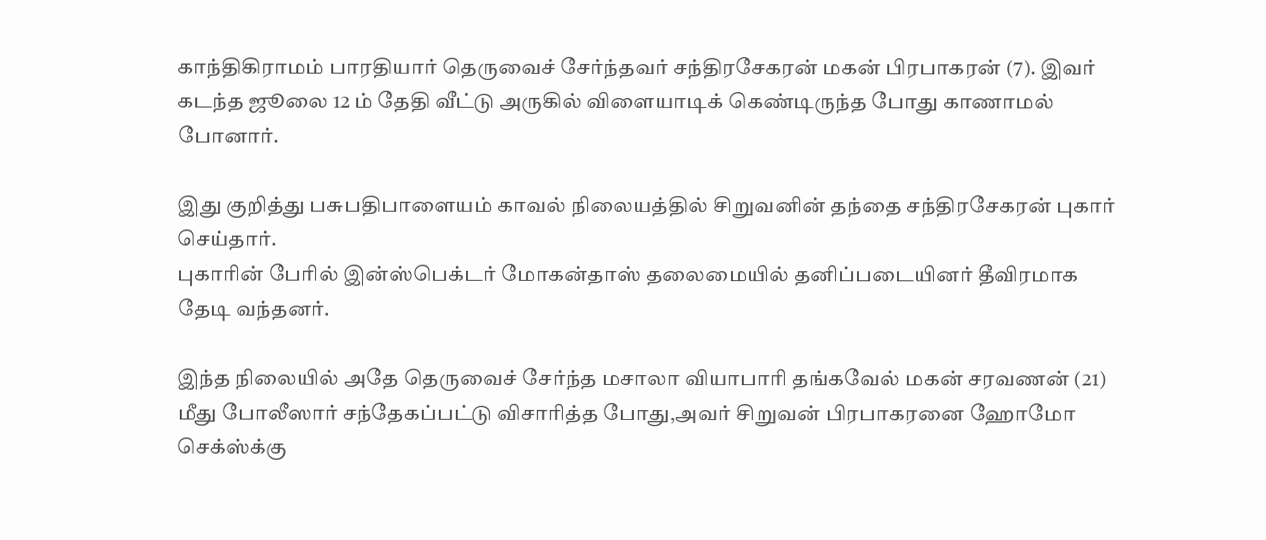காந்திகிராமம் பாரதியார் தெருவைச் சேர்ந்தவர் சந்திரசேகரன் மகன் பிரபாகரன் (7). இவர் கடந்த ஜூலை 12 ம் தேதி வீட்டு அருகில் விளையாடிக் கெண்டிருந்த போது காணாமல் போனார்.

இது குறித்து பசுபதிபாளையம் காவல் நிலையத்தில் சிறுவனின் தந்தை சந்திரசேகரன் புகார் செய்தார்.
புகாரின் பேரில் இன்ஸ்பெக்டர் மோகன்தாஸ் தலைமையில் தனிப்படையினர் தீவிரமாக தேடி வந்தனர்.

இந்த நிலையில் அதே தெருவைச் சேர்ந்த மசாலா வியாபாரி தங்கவேல் மகன் சரவணன் (21) மீது போலீஸார் சந்தேகப்பட்டு விசாரித்த போது,அவர் சிறுவன் பிரபாகரனை ஹோமோ செக்ஸ்க்கு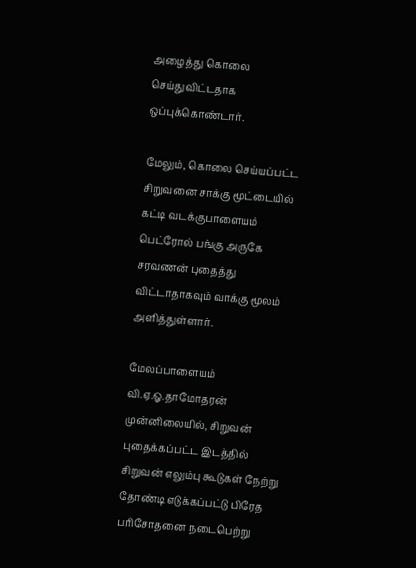அழைத்து கொலை செய்துவிட்டதாக ஒப்புக்கொண்டார்.

மேலும், கொலை செய்யப்பட்ட சிறுவனை சாக்கு மூட்டையில் கட்டி வடக்குபாளையம் பெட்ரோல் பங்கு அருகே சரவணன் புதைத்து விட்டாதாகவும் வாக்கு மூலம் அளித்துள்ளார்.

மேலப்பாளையம் வி.ஏ.ஓ.தாமோதரன் முன்னிலையில், சிறுவன் புதைக்கப்பட்ட இடத்தில் சிறுவன் எலும்பு கூடுகள் நேற்று தோண்டி எடுக்கப்பட்டு பிரேத பரிசோதனை நடைபெற்று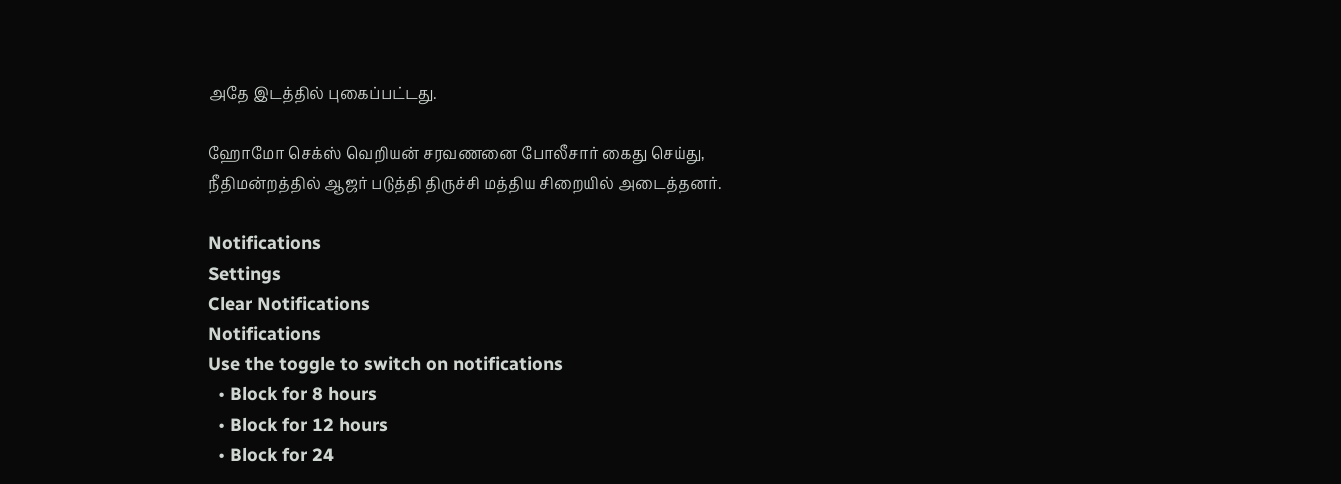அதே இடத்தில் புகைப்பட்டது.

ஹோமோ செக்ஸ் வெறியன் சரவணனை போலீசார் கைது செய்து, நீதிமன்றத்தில் ஆஜர் படுத்தி திருச்சி மத்திய சிறையில் அடைத்தனர்.

Notifications
Settings
Clear Notifications
Notifications
Use the toggle to switch on notifications
  • Block for 8 hours
  • Block for 12 hours
  • Block for 24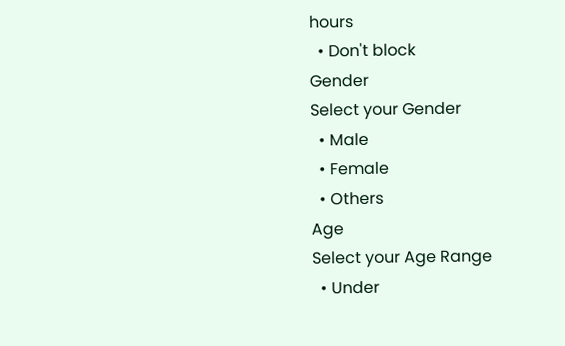hours
  • Don't block
Gender
Select your Gender
  • Male
  • Female
  • Others
Age
Select your Age Range
  • Under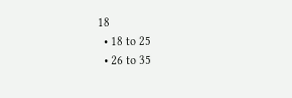18
  • 18 to 25
  • 26 to 35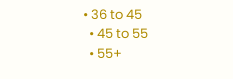• 36 to 45
  • 45 to 55
  • 55+